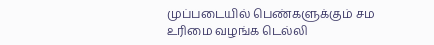முப்படையில் பெண்களுக்கும் சம உரிமை வழங்க டெல்லி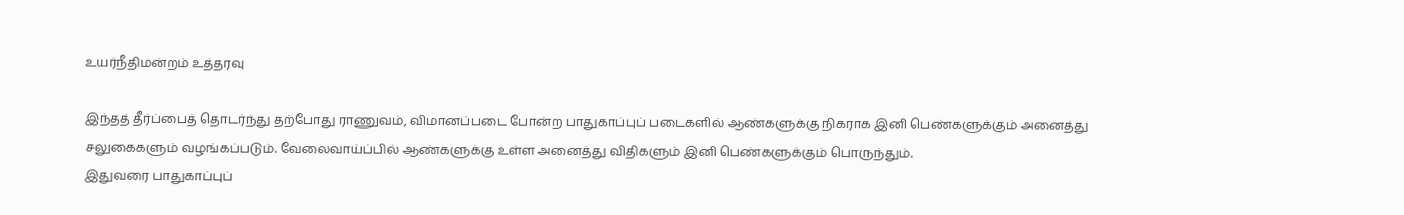உயர்நீதிமன்றம் உத்தரவு

இந்தத் தீர்ப்பைத் தொடர்ந்து தற்போது ராணுவம், விமானப்படை போன்ற பாதுகாப்புப் படைகளில் ஆண்களுக்கு நிகராக இனி பெண்களுக்கும் அனைத்து சலுகைகளும் வழங்கப்படும். வேலைவாய்ப்பில் ஆண்களுக்கு உள்ள அனைத்து விதிகளும் இனி பெண்களுக்கும் பொருந்தும்.
இதுவரை பாதுகாப்புப்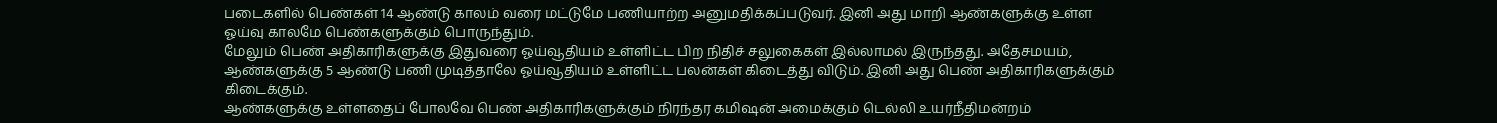படைகளில் பெண்கள் 14 ஆண்டு காலம் வரை மட்டுமே பணியாற்ற அனுமதிக்கப்படுவர். இனி அது மாறி ஆண்களுக்கு உள்ள ஓய்வு காலமே பெண்களுக்கும் பொருந்தும்.
மேலும் பெண் அதிகாரிகளுக்கு இதுவரை ஓய்வூதியம் உள்ளிட்ட பிற நிதிச் சலுகைகள் இல்லாமல் இருந்தது. அதேசமயம், ஆண்களுக்கு 5 ஆண்டு பணி முடித்தாலே ஓய்வூதியம் உள்ளிட்ட பலன்கள் கிடைத்து விடும். இனி அது பெண் அதிகாரிகளுக்கும் கிடைக்கும்.
ஆண்களுக்கு உள்ளதைப் போலவே பெண் அதிகாரிகளுக்கும் நிரந்தர கமிஷன் அமைக்கும் டெல்லி உயர்நீதிமன்றம்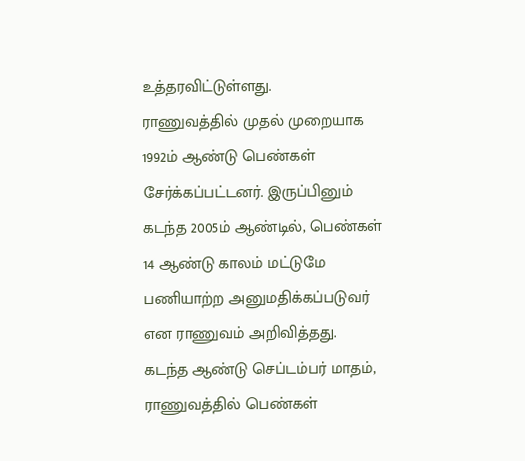உத்தரவிட்டுள்ளது.
ராணுவத்தில் முதல் முறையாக 1992ம் ஆண்டு பெண்கள் சேர்க்கப்பட்டனர். இருப்பினும் கடந்த 2005ம் ஆண்டில், பெண்கள் 14 ஆண்டு காலம் மட்டுமே பணியாற்ற அனுமதிக்கப்படுவர் என ராணுவம் அறிவித்தது.
கடந்த ஆண்டு செப்டம்பர் மாதம், ராணுவத்தில் பெண்கள்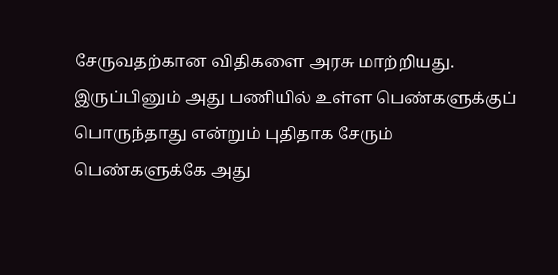சேருவதற்கான விதிகளை அரசு மாற்றியது. இருப்பினும் அது பணியில் உள்ள பெண்களுக்குப் பொருந்தாது என்றும் புதிதாக சேரும் பெண்களுக்கே அது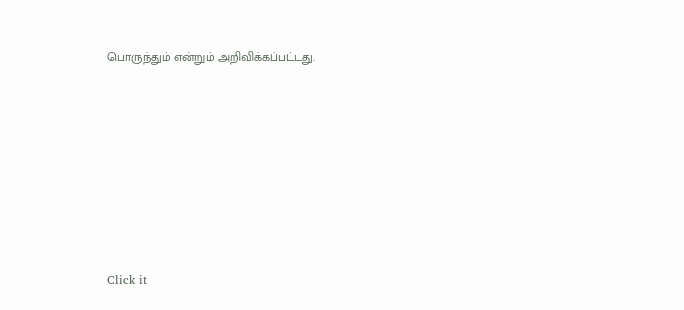பொருந்தும் என்றும் அறிவிக்கப்பட்டது.












Click it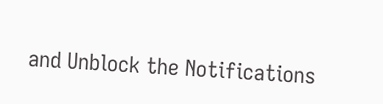and Unblock the Notifications